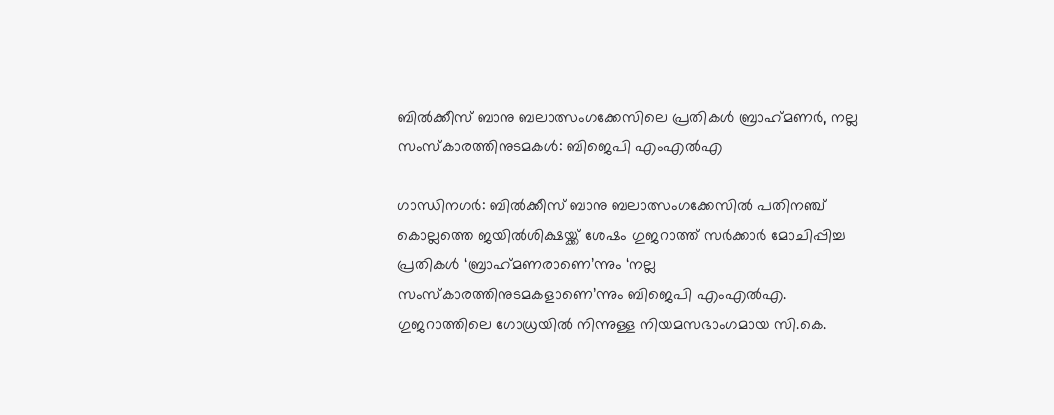ബിൽക്കീസ് ബാനു ബലാത്സംഗക്കേസിലെ പ്രതികൾ ബ്രാഹ്‌മണർ, നല്ല സംസ്‌കാരത്തിനുടമകൾ: ബിജെപി എംഎൽഎ

ഗാന്ധിനഗര്‍: ബില്‍ക്കീസ് ബാനു ബലാത്സംഗക്കേസില്‍ പതിനഞ്ച് കൊല്ലത്തെ ജയില്‍ശിക്ഷയ്ക്ക് ശേഷം ഗുജറാത്ത് സര്‍ക്കാര്‍ മോചിപ്പിച്ച പ്രതികള്‍ ‘ബ്രാഹ്‌മണരാണെ’ന്നും ‘നല്ല സംസ്‌കാരത്തിനുടമകളാണെ’ന്നും ബിജെപി എംഎല്‍എ. ഗുജറാത്തിലെ ഗോധ്രയില്‍ നിന്നുള്ള നിയമസഭാംഗമായ സി.കെ.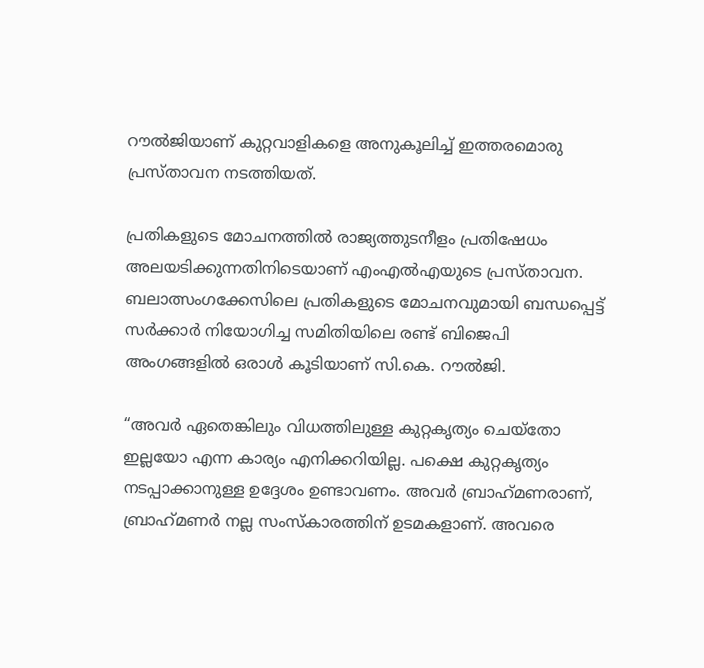റൗല്‍ജിയാണ് കുറ്റവാളികളെ അനുകൂലിച്ച് ഇത്തരമൊരു പ്രസ്താവന നടത്തിയത്.

പ്രതികളുടെ മോചനത്തില്‍ രാജ്യത്തുടനീളം പ്രതിഷേധം അലയടിക്കുന്നതിനിടെയാണ് എംഎല്‍എയുടെ പ്രസ്താവന. ബലാത്സംഗക്കേസിലെ പ്രതികളുടെ മോചനവുമായി ബന്ധപ്പെട്ട് സര്‍ക്കാര്‍ നിയോഗിച്ച സമിതിയിലെ രണ്ട് ബിജെപി അംഗങ്ങളില്‍ ഒരാള്‍ കൂടിയാണ് സി.കെ. റൗല്‍ജി.

“അവര്‍ ഏതെങ്കിലും വിധത്തിലുള്ള കുറ്റകൃത്യം ചെയ്‌തോ ഇല്ലയോ എന്ന കാര്യം എനിക്കറിയില്ല. പക്ഷെ കുറ്റകൃത്യം നടപ്പാക്കാനുള്ള ഉദ്ദേശം ഉണ്ടാവണം. അവര്‍ ബ്രാഹ്‌മണരാണ്, ബ്രാഹ്‌മണര്‍ നല്ല സംസ്‌കാരത്തിന് ഉടമകളാണ്. അവരെ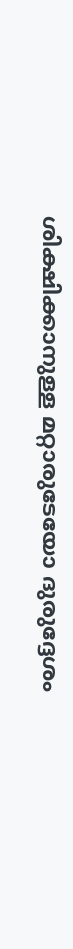ശിക്ഷിക്കാനുള്ള മറ്റാരുടേയോ ദുരുദ്ദേശം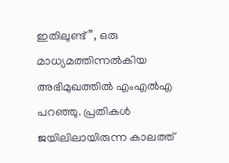ഇതിലുണ്ട്”, ഒരു മാധ്യമത്തിന്നല്‍കിയ അഭിമുഖത്തില്‍ എംഎല്‍എ പറഞ്ഞു. പ്രതികള്‍ ജയിലിലായിരുന്ന കാലത്ത്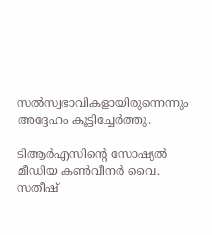സല്‍സ്വഭാവികളായിരുന്നെന്നും അദ്ദേഹം കൂട്ടിച്ചേര്‍ത്തു.

ടിആര്‍എസിന്റെ സോഷ്യല്‍ മീഡിയ കണ്‍വീനര്‍ വൈ. സതീഷ്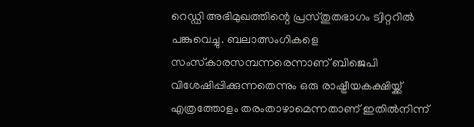റെഡ്ഡി അഭിമുഖത്തിന്റെ പ്രസ്തുതഭാഗം ട്വിറ്ററില്‍ പങ്കുവെച്ചു. ബലാത്സംഗികളെ സംസ്‌കാരസമ്പന്നരെന്നാണ് ബിജെപി വിശേഷിപ്പിക്കുന്നതെന്നും ഒരു രാഷ്ട്രീയകക്ഷിയ്ക്ക് എത്രത്തോളം തരംതാഴാമെന്നതാണ് ഇതില്‍നിന്ന്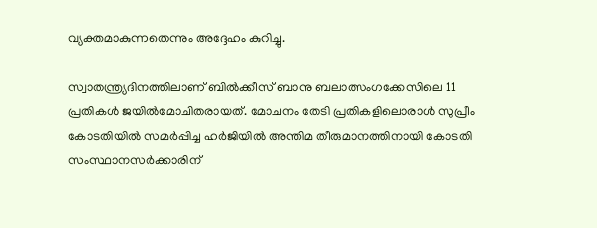വ്യക്തമാകുന്നതെന്നും അദ്ദേഹം കുറിച്ചു.

സ്വാതന്ത്ര്യദിനത്തിലാണ് ബില്‍ക്കീസ് ബാനു ബലാത്സംഗക്കേസിലെ 11 പ്രതികള്‍ ജയില്‍മോചിതരായത്. മോചനം തേടി പ്രതികളിലൊരാള്‍ സുപ്രീം കോടതിയില്‍ സമര്‍പ്പിച്ച ഹര്‍ജിയില്‍ അന്തിമ തീരുമാനത്തിനായി കോടതി സംസ്ഥാനസര്‍ക്കാരിന്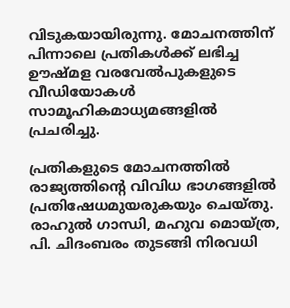വിടുകയായിരുന്നു. മോചനത്തിന് പിന്നാലെ പ്രതികള്‍ക്ക് ലഭിച്ച ഊഷ്മള വരവേല്‍പുകളുടെ വീഡിയോകള്‍ സാമൂഹികമാധ്യമങ്ങളില്‍ പ്രചരിച്ചു.

പ്രതികളുടെ മോചനത്തില്‍ രാജ്യത്തിന്റെ വിവിധ ഭാഗങ്ങളില്‍ പ്രതിഷേധമുയരുകയും ചെയ്തു. രാഹുല്‍ ഗാന്ധി, മഹുവ മൊയ്ത്ര, പി. ചിദംബരം തുടങ്ങി നിരവധി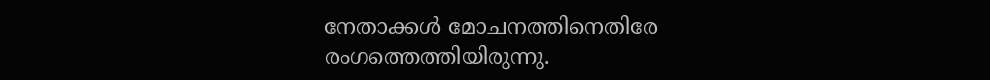നേതാക്കള്‍ മോചനത്തിനെതിരേ രംഗത്തെത്തിയിരുന്നു.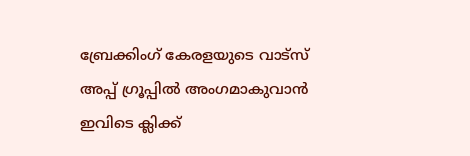ബ്രേക്കിംഗ് കേരളയുടെ വാട്സ് അപ്പ് ഗ്രൂപ്പിൽ അംഗമാകുവാൻ ഇവിടെ ക്ലിക്ക്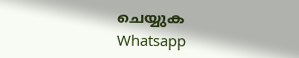ചെയ്യുക Whatsapp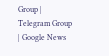Group | Telegram Group | Google News